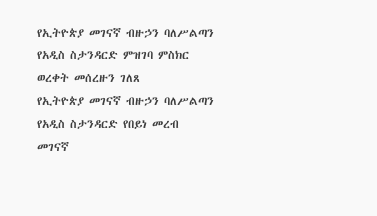የኢትዮጵያ መገናኛ ብዙኃን ባለሥልጣን የአዲስ ስታንዳርድ ምዝገባ ምስክር ወረቀት መሰረዙን ገለጸ
የኢትዮጵያ መገናኛ ብዙኃን ባለሥልጣን የአዲስ ስታንዳርድ የበይነ መረብ መገናኛ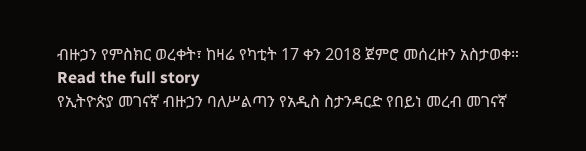ብዙኃን የምስክር ወረቀት፣ ከዛሬ የካቲት 17 ቀን 2018 ጀምሮ መሰረዙን አስታወቀ።
Read the full story
የኢትዮጵያ መገናኛ ብዙኃን ባለሥልጣን የአዲስ ስታንዳርድ የበይነ መረብ መገናኛ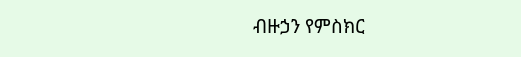ብዙኃን የምስክር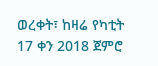ወረቀት፣ ከዛሬ የካቲት 17 ቀን 2018 ጀምሮ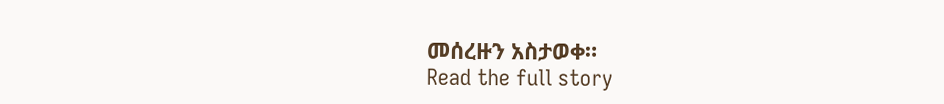መሰረዙን አስታወቀ።
Read the full story